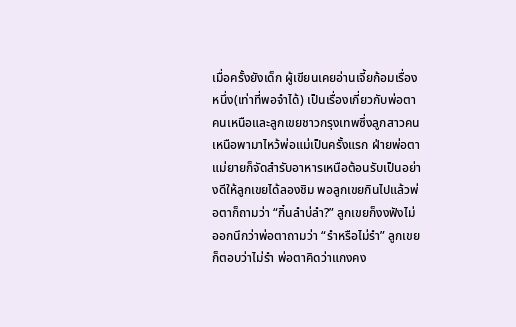เมื่อครั้งยังเด็ก ผู้เขียนเคยอ่านเจี้ยก้อมเรื่องหนึ่ง(เท่าที่พอจำได้) เป็นเรื่องเกี่ยวกับพ่อตาคนเหนือและลูกเขยชาวกรุงเทพซึ่งลูกสาวคนเหนือพามาไหว้พ่อแม่เป็นครั้งแรก ฝ่ายพ่อตาแม่ยายก็จัดสำรับอาหารเหนือต้อนรับเป็นอย่างดีให้ลูกเขยได้ลองชิม พอลูกเขยกินไปแล้วพ่อตาก็ถามว่า “กิ๋นลำบ่ลำ?” ลูกเขยก็งงฟังไม่ออกนึกว่าพ่อตาถามว่า “รำหรือไม่รำ” ลูกเขยก็ตอบว่าไม่รำ พ่อตาคิดว่าแกงคง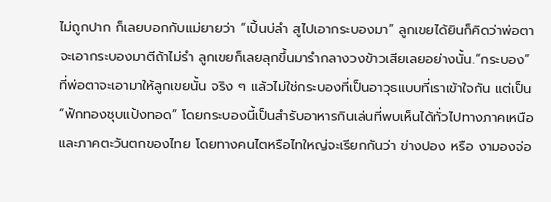ไม่ถูกปาก ก็เลยบอกกับแม่ยายว่า “เปิ้นบ่ลำ สูไปเอากระบองมา” ลูกเขยได้ยินก็คิดว่าพ่อตาจะเอากระบองมาตีถ้าไม่รำ ลูกเขยก็เลยลุกขึ้นมารำกลางวงข้าวเสียเลยอย่างนั้น.“กระบอง” ที่พ่อตาจะเอามาให้ลูกเขยนั้น จริง ๆ แล้วไม่ใช่กระบองที่เป็นอาวุธแบบที่เราเข้าใจกัน แต่เป็น “ฟักทองชุบแป้งทอด” โดยกระบองนี้เป็นสำรับอาหารกินเล่นที่พบเห็นได้ทั่วไปทางภาคเหนือ และภาคตะวันตกของไทย โดยทางคนไตหรือไทใหญ่จะเรียกกันว่า ข่างปอง หรือ งามองจ่อ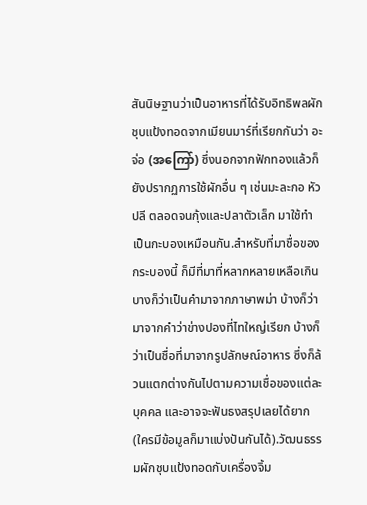สันนิษฐานว่าเป็นอาหารที่ได้รับอิทธิพลผักชุบแป้งทอดจากเมียนมาร์ที่เรียกกันว่า อะจ่อ (အကြော်) ซึ่งนอกจากฟักทองแล้วก็ยังปรากฏการใช้ผักอื่น ๆ เช่นมะละกอ หัวปลี ตลอดจนกุ้งและปลาตัวเล็ก มาใช้ทำเป็นกะบองเหมือนกัน.สำหรับที่มาชื่อของกระบองนี้ ก็มีที่มาที่หลากหลายเหลือเกิน บางก็ว่าเป็นคำมาจากภาษาพม่า บ้างก็ว่ามาจากคำว่าข่างปองที่ไทใหญ่เรียก บ้างก็ว่าเป็นชื่อที่มาจากรูปลักษณ์อาหาร ซึ่งก็ล้วนแตกต่างกันไปตามความเชื่อของแต่ละบุคคล และอาจจะฟันธงสรุปเลยได้ยาก (ใครมีข้อมูลก็มาแบ่งปันกันได้).วัฒนธรรมผักชุบแป้งทอดกับเครื่องจิ้ม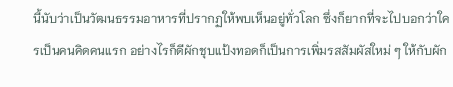นี้นับว่าเป็นวัฒนธรรมอาหารที่ปรากฏให้พบเห็นอยู่ทั่วโลก ซึ่งก็ยากที่จะไปบอกว่าใครเป็นคนคิดคนแรก อย่างไรก็ดีผักชุบแป้งทอดก็เป็นการเพิ่มรสสัมผัสใหม่ ๆ ให้กับผัก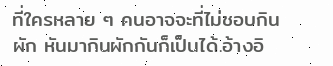ที่ใครหลาย ๆ คนอาจจะที่ไม่ชอบกินผัก หันมากินผักกันก็เป็นได้.อ้างอิ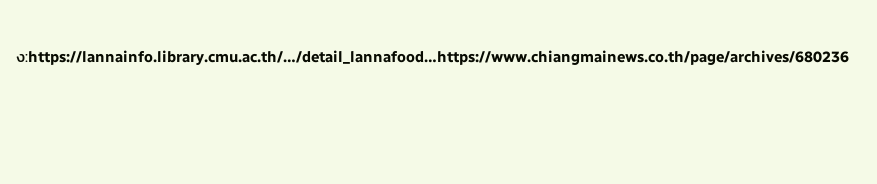ง:https://lannainfo.library.cmu.ac.th/…/detail_lannafood…https://www.chiangmainews.co.th/page/archives/680236